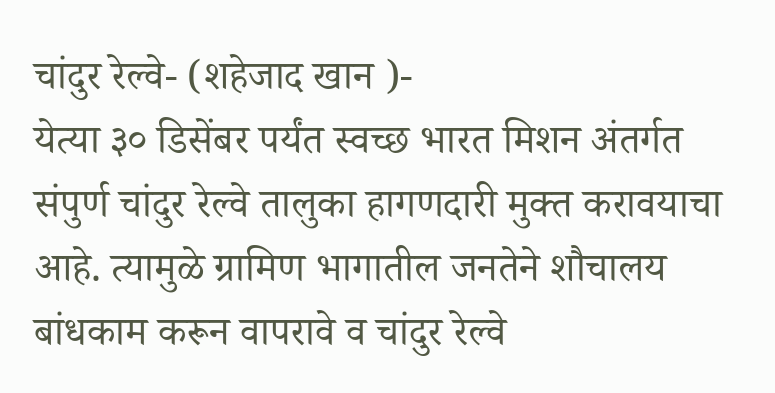चांदुर रेल्वे- (शहेजाद खान )-
येत्या ३० डिसेंबर पर्यंत स्वच्छ भारत मिशन अंतर्गत संपुर्ण चांदुर रेल्वे तालुका हागणदारी मुक्त करावयाचा आहे. त्यामुळे ग्रामिण भागातील जनतेने शौचालय बांधकाम करून वापरावे व चांदुर रेल्वे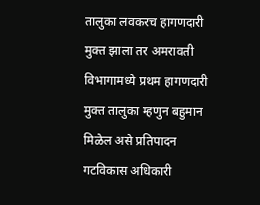तालुका लवकरच हागणदारी मुक्त झाला तर अमरावती विभागामध्ये प्रथम हागणदारी मुक्त तालुका म्हणुन बहुमान मिळेल असे प्रतिपादन गटविकास अधिकारी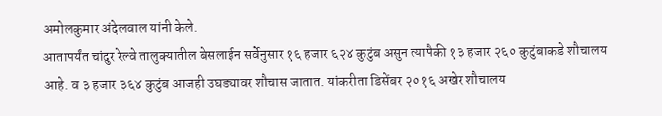अमोलकुमार अंदेलवाल यांनी केले.
आतापर्यंत चांदुर रेल्वे तालुक्यातील बेसलाईन सर्वेनुसार १६ हजार ६२४ कुटुंब असुन त्यापैकी १३ हजार २६० कुटुंबाकडे शौचालय आहे. व ३ हजार ३६४ कुटुंब आजही उघड्यावर शौचास जातात. यांकरीता डिसेंबर २०१६ अखेर शौचालय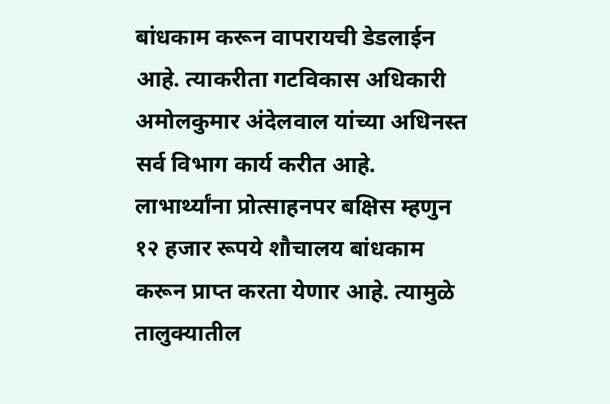बांधकाम करून वापरायची डेडलाईन आहे. त्याकरीता गटविकास अधिकारी अमोलकुमार अंदेलवाल यांच्या अधिनस्त सर्व विभाग कार्य करीत आहे. लाभार्थ्यांना प्रोत्साहनपर बक्षिस म्हणुन १२ हजार रूपये शौचालय बांधकाम करून प्राप्त करता येणार आहे. त्यामुळे तालुक्यातील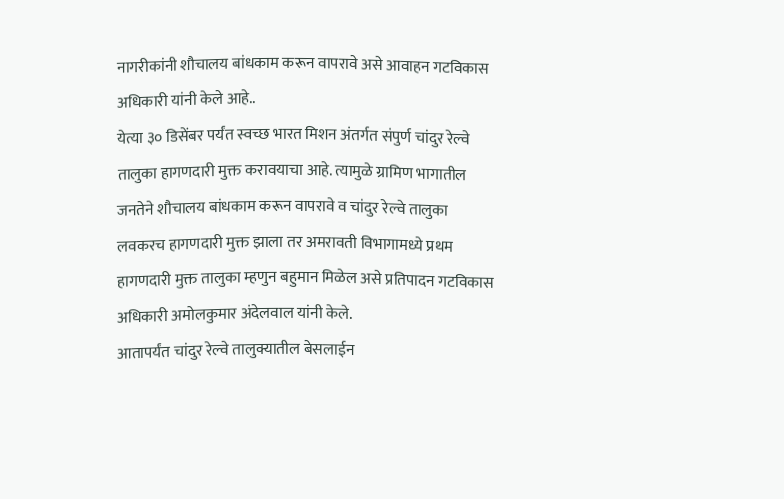नागरीकांनी शौचालय बांधकाम करून वापरावे असे आवाहन गटविकास अधिकारी यांनी केले आहे..
येत्या ३० डिसेंबर पर्यंत स्वच्छ भारत मिशन अंतर्गत संपुर्ण चांदुर रेल्वे तालुका हागणदारी मुक्त करावयाचा आहे. त्यामुळे ग्रामिण भागातील जनतेने शौचालय बांधकाम करून वापरावे व चांदुर रेल्वे तालुका लवकरच हागणदारी मुक्त झाला तर अमरावती विभागामध्ये प्रथम हागणदारी मुक्त तालुका म्हणुन बहुमान मिळेल असे प्रतिपादन गटविकास अधिकारी अमोलकुमार अंदेलवाल यांनी केले.
आतापर्यंत चांदुर रेल्वे तालुक्यातील बेसलाईन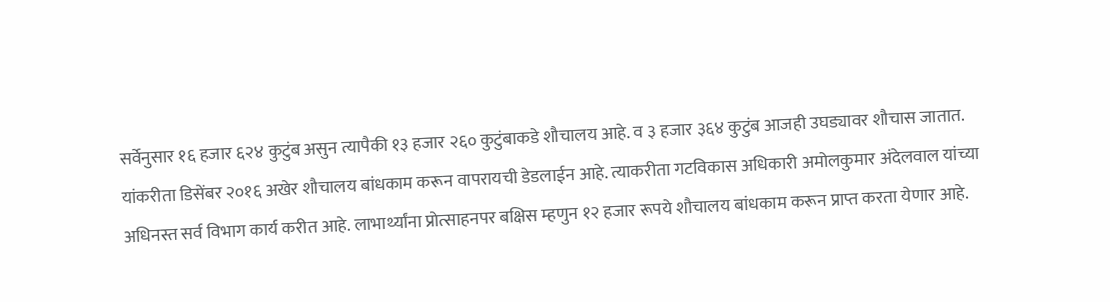सर्वेनुसार १६ हजार ६२४ कुटुंब असुन त्यापैकी १३ हजार २६० कुटुंबाकडे शौचालय आहे. व ३ हजार ३६४ कुटुंब आजही उघड्यावर शौचास जातात. यांकरीता डिसेंबर २०१६ अखेर शौचालय बांधकाम करून वापरायची डेडलाईन आहे. त्याकरीता गटविकास अधिकारी अमोलकुमार अंदेलवाल यांच्या अधिनस्त सर्व विभाग कार्य करीत आहे. लाभार्थ्यांना प्रोत्साहनपर बक्षिस म्हणुन १२ हजार रूपये शौचालय बांधकाम करून प्राप्त करता येणार आहे.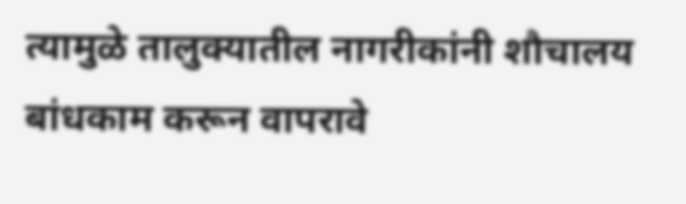त्यामुळे तालुक्यातील नागरीकांनी शौचालय बांधकाम करून वापरावे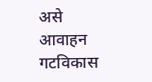असे आवाहन गटविकास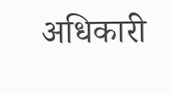अधिकारी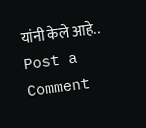यांनी केले आहे..
Post a Comment